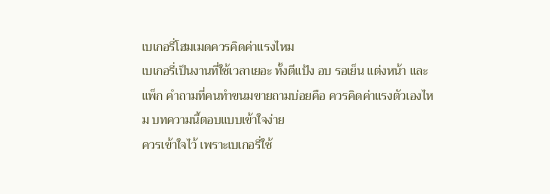เบเกอรี่โฮมเมดควรคิดค่าแรงไหม
เบเกอรี่เป็นงานที่ใช้เวลาเยอะ ทั้งตีแป้ง อบ รอเย็น แต่งหน้า และแพ็ก คำถามที่คนทำขนมขายถามบ่อยคือ ควรคิดค่าแรงตัวเองไหม บทความนี้ตอบแบบเข้าใจง่าย
ควรเข้าใจไว้ เพราะเบเกอรี่ใช้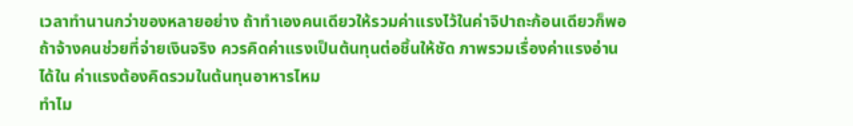เวลาทำนานกว่าของหลายอย่าง ถ้าทำเองคนเดียวให้รวมค่าแรงไว้ในค่าจิปาถะก้อนเดียวก็พอ ถ้าจ้างคนช่วยที่จ่ายเงินจริง ควรคิดค่าแรงเป็นต้นทุนต่อชิ้นให้ชัด ภาพรวมเรื่องค่าแรงอ่านได้ใน ค่าแรงต้องคิดรวมในต้นทุนอาหารไหม
ทำไม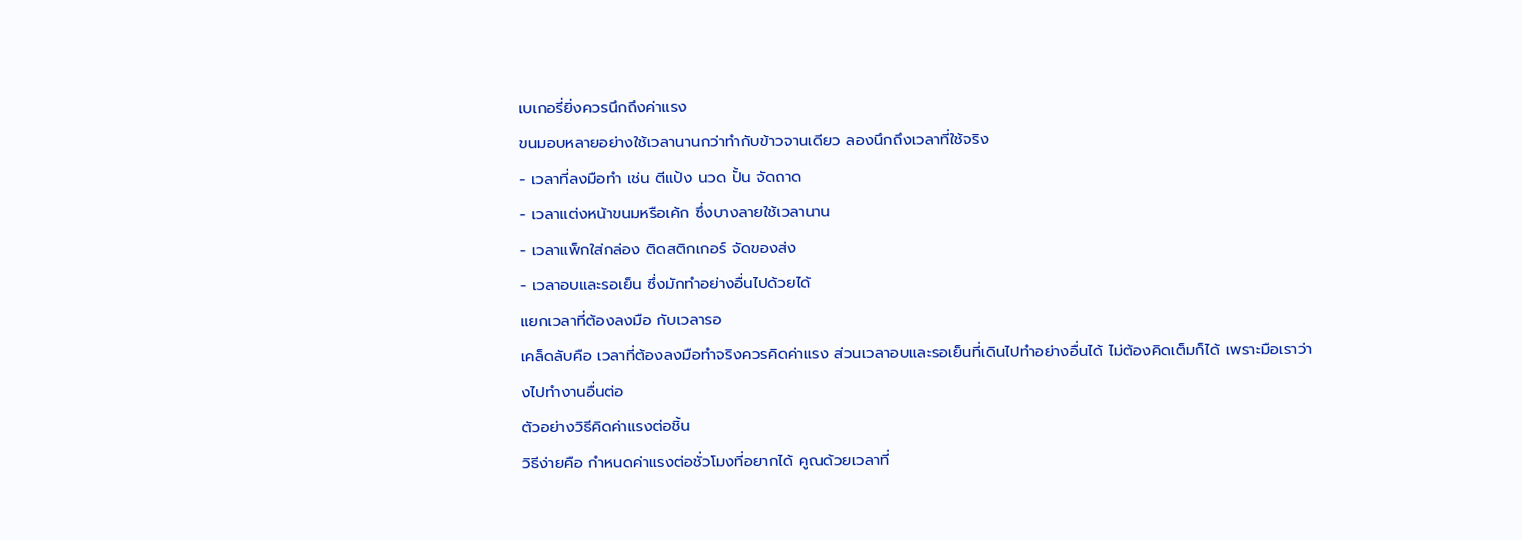เบเกอรี่ยิ่งควรนึกถึงค่าแรง
ขนมอบหลายอย่างใช้เวลานานกว่าทำกับข้าวจานเดียว ลองนึกถึงเวลาที่ใช้จริง
- เวลาที่ลงมือทำ เช่น ตีแป้ง นวด ปั้น จัดถาด
- เวลาแต่งหน้าขนมหรือเค้ก ซึ่งบางลายใช้เวลานาน
- เวลาแพ็กใส่กล่อง ติดสติกเกอร์ จัดของส่ง
- เวลาอบและรอเย็น ซึ่งมักทำอย่างอื่นไปด้วยได้
แยกเวลาที่ต้องลงมือ กับเวลารอ
เคล็ดลับคือ เวลาที่ต้องลงมือทำจริงควรคิดค่าแรง ส่วนเวลาอบและรอเย็นที่เดินไปทำอย่างอื่นได้ ไม่ต้องคิดเต็มก็ได้ เพราะมือเราว่างไปทำงานอื่นต่อ
ตัวอย่างวิธีคิดค่าแรงต่อชิ้น
วิธีง่ายคือ กำหนดค่าแรงต่อชั่วโมงที่อยากได้ คูณด้วยเวลาที่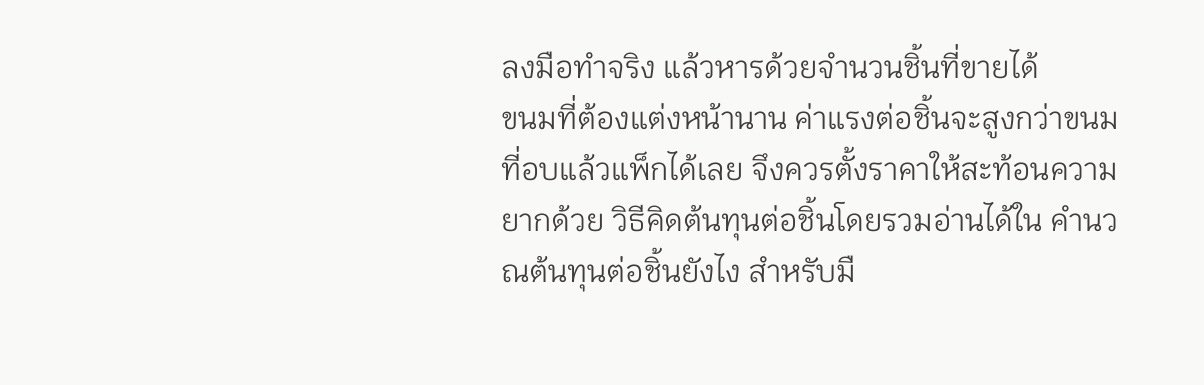ลงมือทำจริง แล้วหารด้วยจำนวนชิ้นที่ขายได้
ขนมที่ต้องแต่งหน้านาน ค่าแรงต่อชิ้นจะสูงกว่าขนมที่อบแล้วแพ็กได้เลย จึงควรตั้งราคาให้สะท้อนความยากด้วย วิธีคิดต้นทุนต่อชิ้นโดยรวมอ่านได้ใน คำนวณต้นทุนต่อชิ้นยังไง สำหรับมื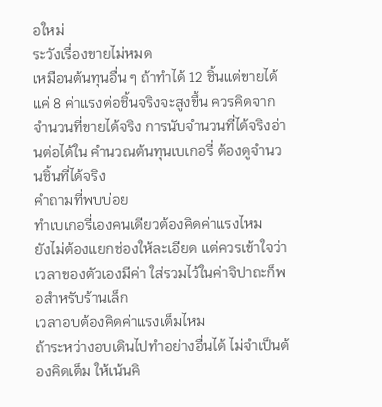อใหม่
ระวังเรื่องขายไม่หมด
เหมือนต้นทุนอื่น ๆ ถ้าทำได้ 12 ชิ้นแต่ขายได้แค่ 8 ค่าแรงต่อชิ้นจริงจะสูงขึ้น ควรคิดจากจำนวนที่ขายได้จริง การนับจำนวนที่ได้จริงอ่านต่อได้ใน คำนวณต้นทุนเบเกอรี่ ต้องดูจำนวนชิ้นที่ได้จริง
คำถามที่พบบ่อย
ทำเบเกอรี่เองคนเดียวต้องคิดค่าแรงไหม
ยังไม่ต้องแยกช่องให้ละเอียด แต่ควรเข้าใจว่าเวลาของตัวเองมีค่า ใส่รวมไว้ในค่าจิปาถะก็พอสำหรับร้านเล็ก
เวลาอบต้องคิดค่าแรงเต็มไหม
ถ้าระหว่างอบเดินไปทำอย่างอื่นได้ ไม่จำเป็นต้องคิดเต็ม ให้เน้นคิ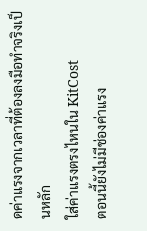ดค่าแรงจากเวลาที่ต้องลงมือทำจริงเป็นหลัก
ใส่ค่าแรงตรงไหนใน KitCost
ตอนนี้ยังไม่มีช่องค่าแรง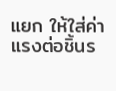แยก ให้ใส่ค่าแรงต่อชิ้นร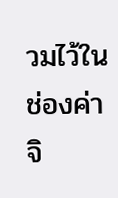วมไว้ในช่องค่าจิ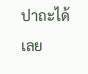ปาถะได้เลย